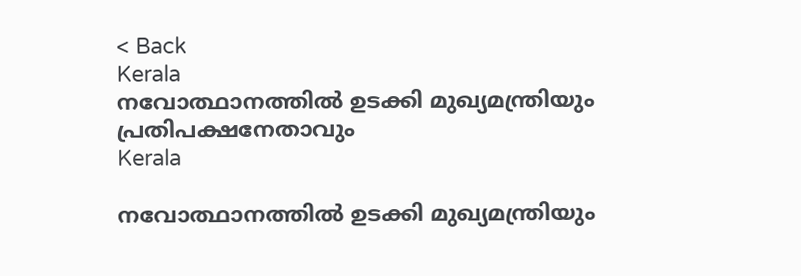< Back
Kerala
നവോത്ഥാനത്തില്‍ ഉടക്കി മുഖ്യമന്ത്രിയും പ്രതിപക്ഷനേതാവും
Kerala

നവോത്ഥാനത്തില്‍ ഉടക്കി മുഖ്യമന്ത്രിയും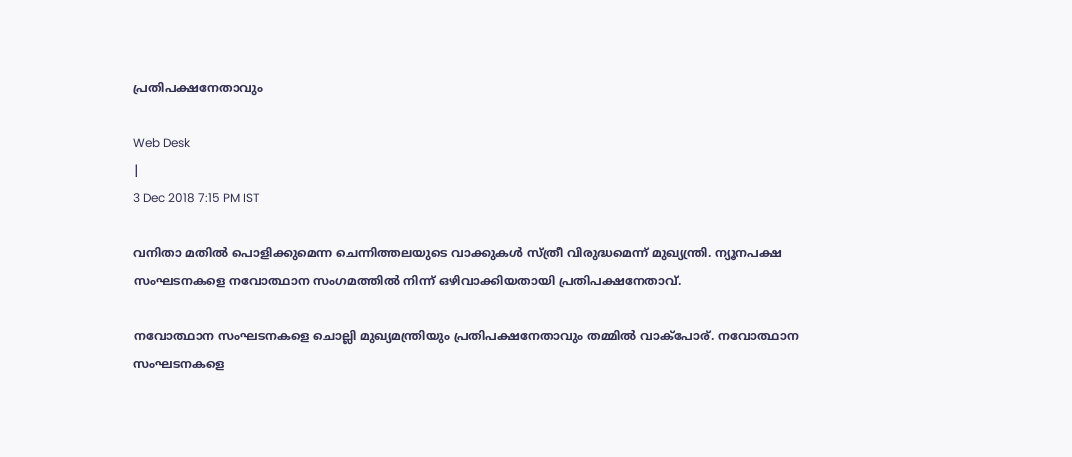പ്രതിപക്ഷനേതാവും

Web Desk
|
3 Dec 2018 7:15 PM IST

വനിതാ മതില്‍ പൊളിക്കുമെന്ന ചെന്നിത്തലയുടെ വാക്കുകള്‍ സ്ത്രീ വിരുദ്ധമെന്ന് മുഖ്യന്ത്രി. ന്യൂനപക്ഷ സംഘടനകളെ നവോത്ഥാന സംഗമത്തില്‍ നിന്ന് ഒഴിവാക്കിയതായി പ്രതിപക്ഷനേതാവ്.

നവോത്ഥാന സംഘടനകളെ ചൊല്ലി മുഖ്യമന്ത്രിയും പ്രതിപക്ഷനേതാവും തമ്മില്‍ വാക്പോര്. നവോത്ഥാന സംഘടനകളെ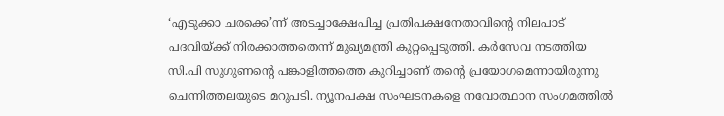‘എടുക്കാ ചരക്കെ’ന്ന് അടച്ചാക്ഷേപിച്ച പ്രതിപക്ഷനേതാവിന്‍റെ നിലപാട് പദവിയ്ക്ക് നിരക്കാത്തതെന്ന് മുഖ്യമന്ത്രി കുറ്റപ്പെടുത്തി. കര്‍സേവ നടത്തിയ സി.പി സുഗുണന്‍റെ പങ്കാളിത്തത്തെ കുറിച്ചാണ് തന്‍റെ പ്രയോഗമെന്നായിരുന്നു ചെന്നിത്തലയുടെ മറുപടി. ന്യൂനപക്ഷ സംഘടനകളെ നവോത്ഥാന സംഗമത്തില്‍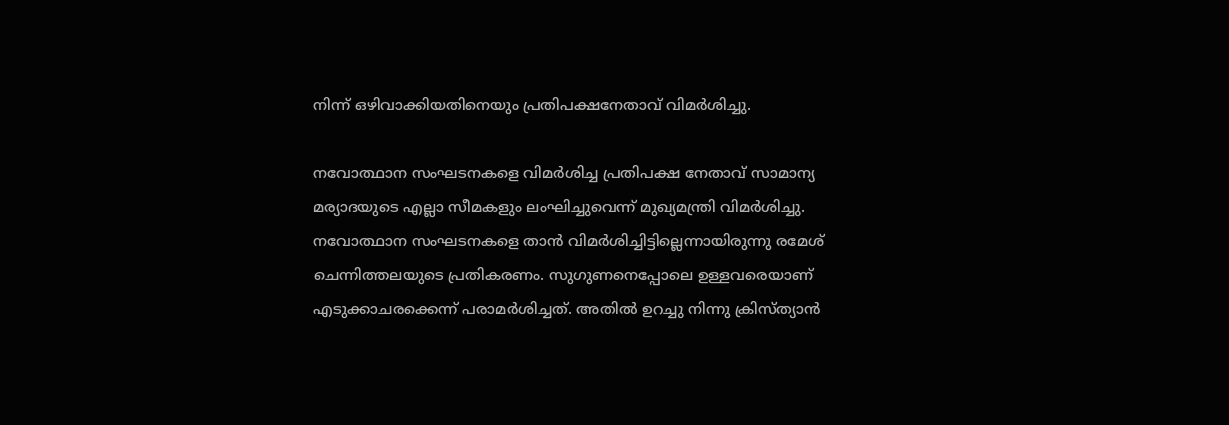നിന്ന് ഒഴിവാക്കിയതിനെയും പ്രതിപക്ഷനേതാവ് വിമര്‍ശിച്ചു.

നവോത്ഥാന സംഘടനകളെ വിമര്‍ശിച്ച പ്രതിപക്ഷ നേതാവ് സാമാന്യ മര്യാദയുടെ എല്ലാ സീമകളും ലംഘിച്ചുവെന്ന് മുഖ്യമന്ത്രി വിമര്‍ശിച്ചു. നവോത്ഥാന സംഘടനകളെ താന്‍ വിമര്‍ശിച്ചിട്ടില്ലെന്നായിരുന്നു രമേശ് ചെന്നിത്തലയുടെ പ്രതികരണം. സുഗുണനെപ്പോലെ ഉള്ളവരെയാണ് എടുക്കാചരക്കെന്ന് പരാമര്‍ശിച്ചത്. അതില്‍ ഉറച്ചു നിന്നു ക്രിസ്ത്യാന്‍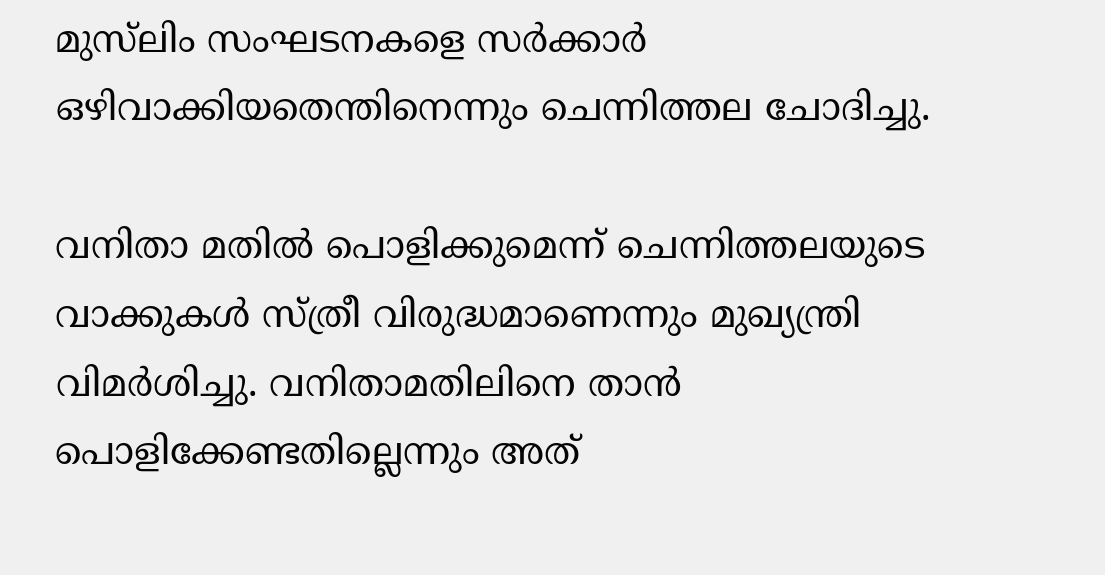മുസ്‍‍ലിം സംഘടനകളെ സര്‍ക്കാര്‍ ഒഴിവാക്കിയതെന്തിനെന്നും ചെന്നിത്തല ചോദിച്ചു.

വനിതാ മതില്‍ പൊളിക്കുമെന്ന് ചെന്നിത്തലയുടെ വാക്കുകള്‍ സ്ത്രീ വിരുദ്ധമാണെന്നും മുഖ്യന്ത്രി വിമര്‍ശിച്ചു. വനിതാമതിലിനെ താന്‍ പൊളിക്കേണ്ടതില്ലെന്നും അത്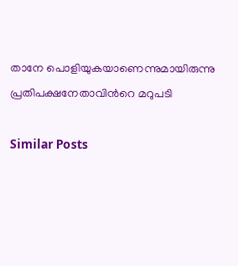താനേ പൊളിയുകയാണെന്നുമായിരുന്നു പ്രതിപക്ഷനേതാവിന്‍റെ മറുപടി

Similar Posts